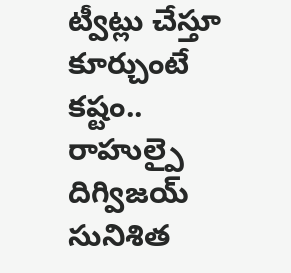ట్వీట్లు చేస్తూ కూర్చుంటే కష్టం.. రాహుల్పై దిగ్విజయ్ సునిశిత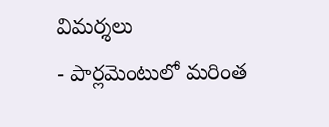విమర్శలు
- పార్లమెంటులో మరింత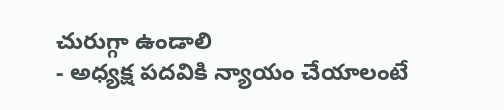చురుగ్గా ఉండాలి
- అధ్యక్ష పదవికి న్యాయం చేయాలంటే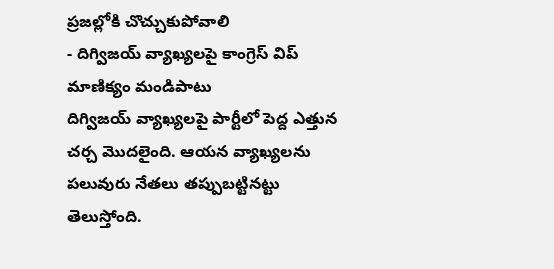ప్రజల్లోకి చొచ్చుకుపోవాలి
- దిగ్విజయ్ వ్యాఖ్యలపై కాంగ్రెస్ విప్ మాణిక్యం మండిపాటు
దిగ్విజయ్ వ్యాఖ్యలపై పార్టీలో పెద్ద ఎత్తున చర్చ మొదలైంది. ఆయన వ్యాఖ్యలను పలువురు నేతలు తప్పుబట్టినట్టు తెలుస్తోంది.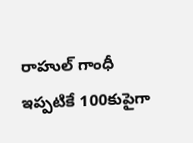రాహుల్ గాంధీ ఇప్పటికే 100కుపైగా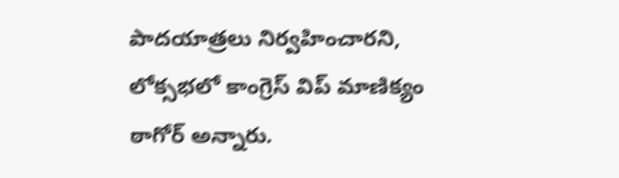పాదయాత్రలు నిర్వహించారని, లోక్సభలో కాంగ్రెస్ విప్ మాణిక్యం ఠాగోర్ అన్నారు.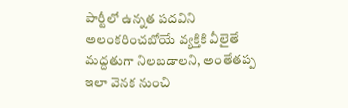పార్టీలో ఉన్నత పదవిని అలంకరించబోయే వ్యక్తికి వీలైతే మద్దతుగా నిలబడాలని, అంతేతప్ప ఇలా వెనక నుంచి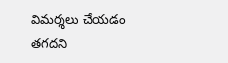విమర్శలు చేయడం తగదని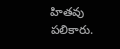హితవు పలికారు.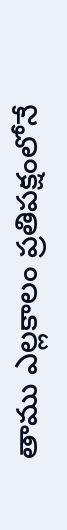తాము ఎల్లకాలం ప్రతిపక్షంలోనే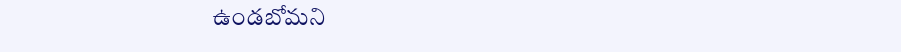ఉండబోమని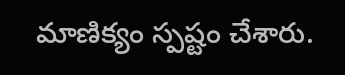మాణిక్యం స్పష్టం చేశారు.